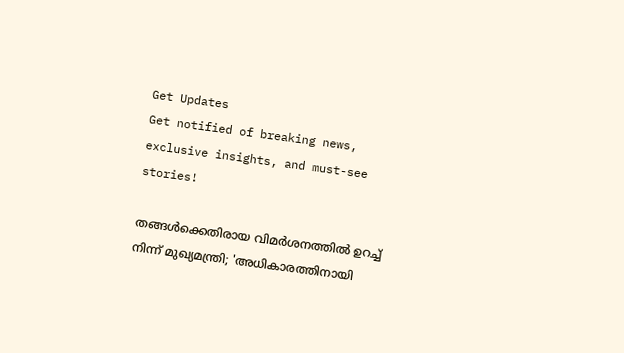Get Updates
Get notified of breaking news, exclusive insights, and must-see stories!

തങ്ങൾക്കെതിരായ വിമർശനത്തിൽ ഉറച്ച് നിന്ന് മുഖ്യമന്ത്രി; 'അധികാരത്തിനായി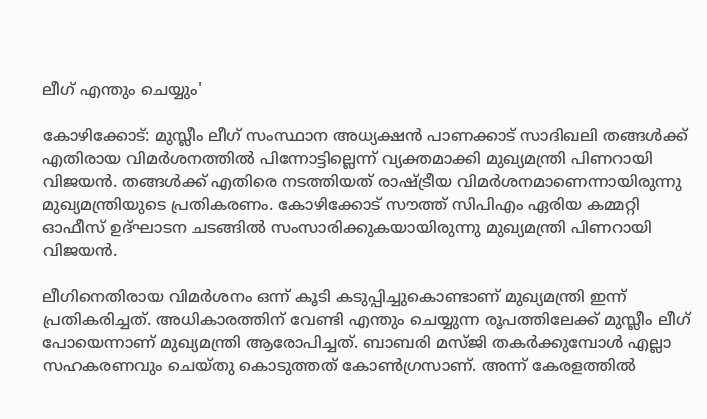ലീഗ് എന്തും ചെയ്യും'

കോഴിക്കോട്: മുസ്ലീം ലീഗ് സംസ്ഥാന അധ്യക്ഷൻ പാണക്കാട് സാദിഖലി തങ്ങൾക്ക് എതിരായ വിമർശനത്തിൽ പിന്നോട്ടില്ലെന്ന് വ്യക്തമാക്കി മുഖ്യമന്ത്രി പിണറായി വിജയൻ. തങ്ങൾക്ക് എതിരെ നടത്തിയത് രാഷ്ട്രീയ വിമർശനമാണെന്നായിരുന്നു മുഖ്യമന്ത്രിയുടെ പ്രതികരണം. കോഴിക്കോട് സൗത്ത് സിപിഎം ഏരിയ കമ്മറ്റി ഓഫീസ് ഉദ്ഘാടന ചടങ്ങിൽ സംസാരിക്കുകയായിരുന്നു മുഖ്യമന്ത്രി പിണറായി വിജയൻ.

ലീഗിനെതിരായ വിമർശനം ഒന്ന് കൂടി കടുപ്പിച്ചുകൊണ്ടാണ് മുഖ്യമന്ത്രി ഇന്ന് പ്രതികരിച്ചത്. അധികാരത്തിന് വേണ്ടി എന്തും ചെയ്യുന്ന രൂപത്തിലേക്ക് മുസ്ലീം ലീഗ് പോയെന്നാണ്‌ മുഖ്യമന്ത്രി ആരോപിച്ചത്. ബാബരി മസ്‌ജി തകർക്കുമ്പോൾ എല്ലാ സഹകരണവും ചെയ്‌തു കൊടുത്തത് കോൺഗ്രസാണ്. അന്ന് കേരളത്തിൽ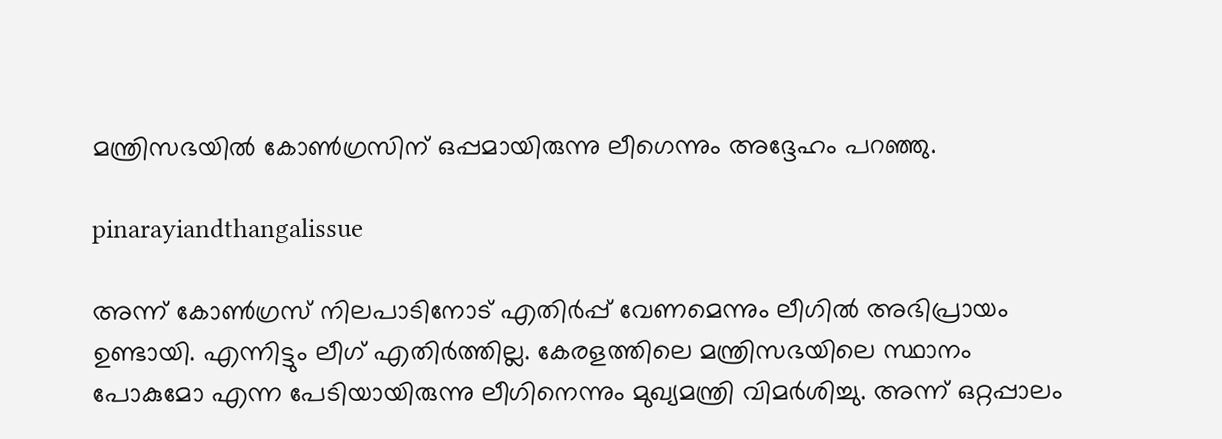മന്ത്രിസഭയിൽ കോൺഗ്രസിന് ഒപ്പമായിരുന്നു ലീഗെന്നും അദ്ദേഹം പറഞ്ഞു.

pinarayiandthangalissue

അന്ന് കോൺഗ്രസ് നിലപാടിനോട് എതിർപ്പ് വേണമെന്നും ലീഗിൽ അഭിപ്രായം ഉണ്ടായി. എന്നിട്ടും ലീഗ് എതിർത്തില്ല. കേരളത്തിലെ മന്ത്രിസഭയിലെ സ്ഥാനം പോകുമോ എന്ന പേടിയായിരുന്നു ലീഗിനെന്നും മുഖ്യമന്ത്രി വിമർശിച്ചു. അന്ന് ഒറ്റപ്പാലം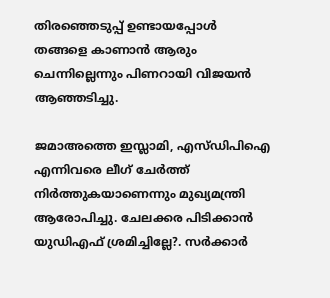തിരഞ്ഞെടുപ്പ് ഉണ്ടായപ്പോൾ തങ്ങളെ കാണാൻ ആരും ചെന്നില്ലെന്നും പിണറായി വിജയൻ ആഞ്ഞടിച്ചു.

ജമാഅത്തെ ഇസ്ലാമി, എസ്‌ഡിപിഐ എന്നിവരെ ലീഗ് ചേർത്ത് നിർത്തുകയാണെന്നും മുഖ്യമന്ത്രി ആരോപിച്ചു. ചേലക്കര പിടിക്കാൻ യുഡിഎഫ് ശ്രമിച്ചില്ലേ?. സർക്കാർ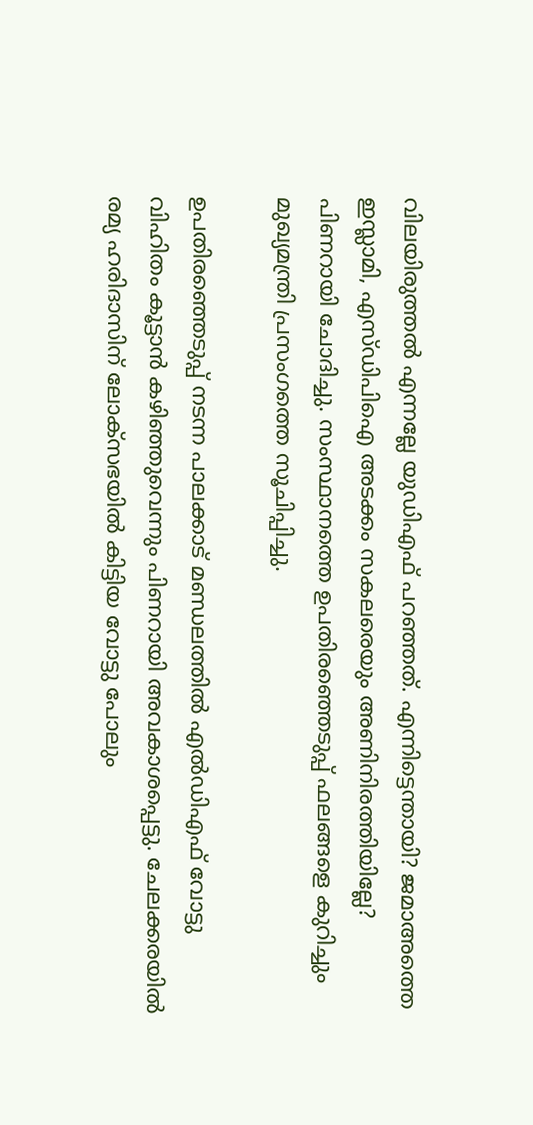വിലയിരുത്തൽ എന്നല്ലേ യുഡിഎഫ് പറഞ്ഞത്. എന്നിട്ടെന്തായി? ജമാഅത്തെ ഇസ്ലാമി, എസ്‌ഡിപിഐ അടക്കം സകലരെയും അണിനിരത്തിയില്ലേ? പിണറായി ചോദിച്ചു. സംസ്ഥാനത്തെ ഉപതിരഞ്ഞെടുപ്പ് ഫലങ്ങളെ കുറിച്ചും മുഖ്യമന്ത്രി പ്രസംഗത്തെ സൂചിപ്പിച്ചു.

ഉപതിരഞ്ഞെടുപ്പ് നടന്ന പാലക്കാട്‌ മണ്ഡലത്തിൽ എൽഡിഎഫ് വോട്ടു വിഹിതം കൂട്ടാൻ കഴിഞ്ഞുവെന്നും പിണറായി അവകാശപ്പെട്ടു. ചേലക്കരയിൽ രമ്യ ഹരിദാസിന് ലോക്‌സഭയിൽ കിട്ടിയ വോട്ടു പോലും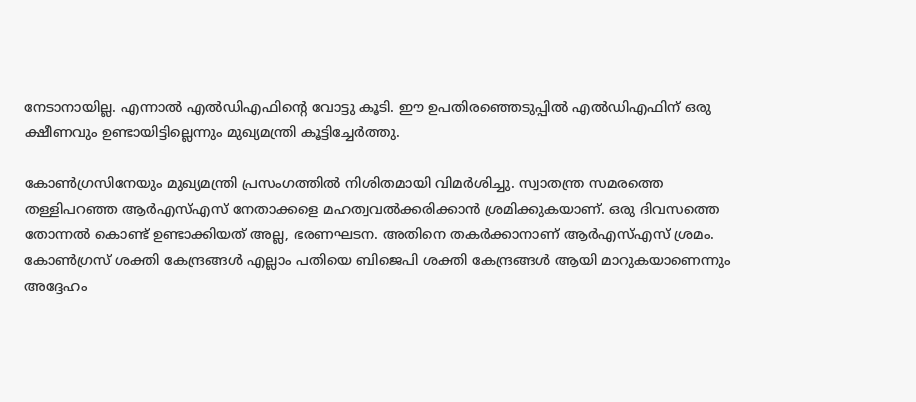നേടാനായില്ല. എന്നാൽ എൽഡിഎഫിന്റെ വോട്ടു കൂടി. ഈ ഉപതിരഞ്ഞെടുപ്പിൽ എൽഡിഎഫിന് ഒരു ക്ഷീണവും ഉണ്ടായിട്ടില്ലെന്നും മുഖ്യമന്ത്രി കൂട്ടിച്ചേർത്തു.

കോൺഗ്രസിനേയും മുഖ്യമന്ത്രി പ്രസംഗത്തിൽ നിശിതമായി വിമർശിച്ചു. സ്വാതന്ത്ര സമരത്തെ തള്ളിപറഞ്ഞ ആർഎസ്എസ് നേതാക്കളെ മഹത്വവൽക്കരിക്കാൻ ശ്രമിക്കുകയാണ്. ഒരു ദിവസത്തെ തോന്നൽ കൊണ്ട് ഉണ്ടാക്കിയത് അല്ല, ഭരണഘടന. അതിനെ തകർക്കാനാണ് ആർഎസ്എസ് ശ്രമം. കോൺഗ്രസ് ശക്തി കേന്ദ്രങ്ങൾ എല്ലാം പതിയെ ബിജെപി ശക്തി കേന്ദ്രങ്ങൾ ആയി മാറുകയാണെന്നും അദ്ദേഹം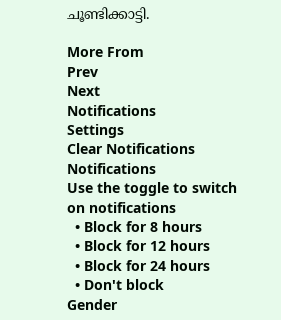ചൂണ്ടിക്കാട്ടി.

More From
Prev
Next
Notifications
Settings
Clear Notifications
Notifications
Use the toggle to switch on notifications
  • Block for 8 hours
  • Block for 12 hours
  • Block for 24 hours
  • Don't block
Gender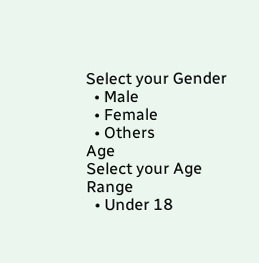Select your Gender
  • Male
  • Female
  • Others
Age
Select your Age Range
  • Under 18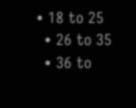• 18 to 25
  • 26 to 35
  • 36 to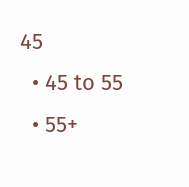45
  • 45 to 55
  • 55+